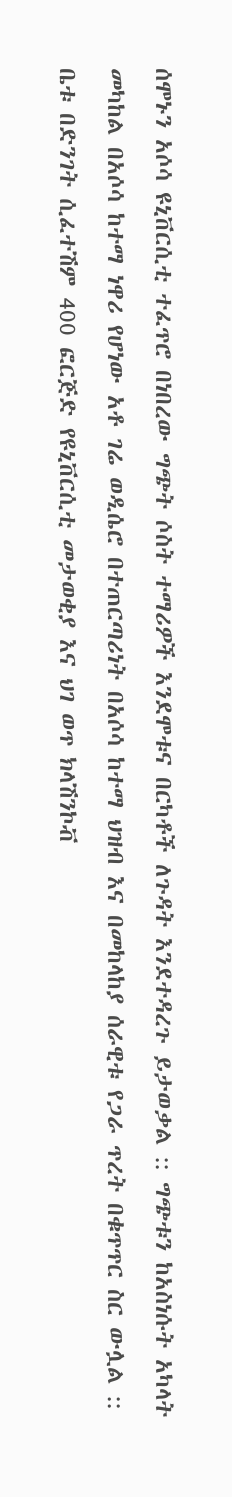ሰሞኑን አሶሳ ዩኒቨርሲቲ ተፈጥሮ በነበረው ግጭት ሶስት ተማሪዎች እንደሞቱና በርካቶች ለጉዳት እንደተዳረጉ ይታወቃል :: ግጭቱን ከአስነሱት አካላት መካከል በአሶሳ ከተማ ነዋሪ የሆነው አቶ ገሬ ወዲሴሮ በተጠርጣሪነት በአሶሳ ከተማ ህዝብ እና በመከላከያ ሰራዊቱ የጋራ ጥረት በቁጥጥር ስር ውሏል :: ቤቱ በድንገት ሲፈተሽም 400 ፎርጅድ የዩኒቨርሲቲ መታወቂያ እና ህገ ወጥ ክላሽንኮቭ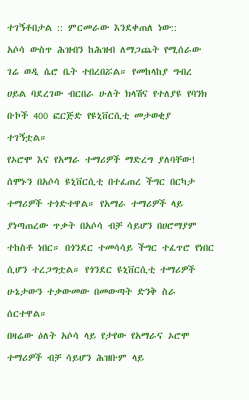ተገኝቶበታል :: ምርመራው እንደቀጠለ ነው::
አሶሳ ውስጥ ሕዝብን ከሕዝብ ለማጋጨት የሚሰራው ገሬ ወዲ ሴሮ ቤት ተበረበሯል። የመከላከያ ግብረ ሀይል ባደረገው ብርበራ ሁለት ክላሽና የተለያዩ የባንክ ቡኮች 400 ፎርጅድ የዩኒቨርሲቲ መታወቂያ ተገኝቷል።
የኦሮሞ እና የአማራ ተማሪዎች ማድረግ ያለባቸው!
ሰሞኑን በአሶሳ ዩኒቨርሲቲ በተፈጠረ ችግር በርካታ ተማሪዎች ተጎድተዋል። የአማራ ተማሪዎች ላይ ያነጣጠረው ጥቃት በአሶሳ ብቻ ሳይሆን በሀሮማያም ተከስቶ ነበር። በጎንደር ተመሳሳይ ችግር ተፈጥሮ የነበር ሲሆን ተረጋግቷል። የጎንደር ዩኒቨርሲቲ ተማሪዎች ሁኔታውን ተቃውመው በመውጣት ድንቅ ስራ ሰርተዋል።
በዛሬው ዕለት አሶሳ ላይ የታየው የአማራና ኦሮሞ ተማሪዎች ብቻ ሳይሆን ሕዝቡም ላይ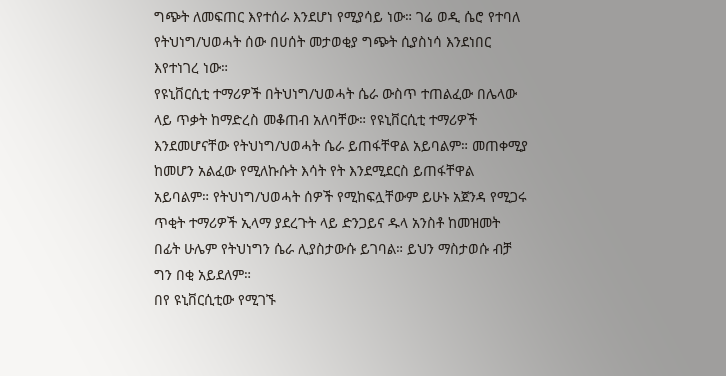ግጭት ለመፍጠር እየተሰራ እንደሆነ የሚያሳይ ነው። ገሬ ወዲ ሴሮ የተባለ የትህነግ/ህወሓት ሰው በሀሰት መታወቂያ ግጭት ሲያስነሳ እንደነበር እየተነገረ ነው።
የዩኒቨርሲቲ ተማሪዎች በትህነግ/ህወሓት ሴራ ውስጥ ተጠልፈው በሌላው ላይ ጥቃት ከማድረስ መቆጠብ አለባቸው። የዩኒቨርሲቲ ተማሪዎች እንደመሆናቸው የትህነግ/ህወሓት ሴራ ይጠፋቸዋል አይባልም። መጠቀሚያ ከመሆን አልፈው የሚለኩሱት እሳት የት እንደሚደርስ ይጠፋቸዋል አይባልም። የትህነግ/ህወሓት ሰዎች የሚከፍሏቸውም ይሁኑ አጀንዳ የሚጋሩ ጥቂት ተማሪዎች ኢላማ ያደረጉት ላይ ድንጋይና ዱላ አንስቶ ከመዝመት በፊት ሁሌም የትህነግን ሴራ ሊያስታውሱ ይገባል። ይህን ማስታወሱ ብቻ ግን በቂ አይደለም።
በየ ዩኒቨርሲቲው የሚገኙ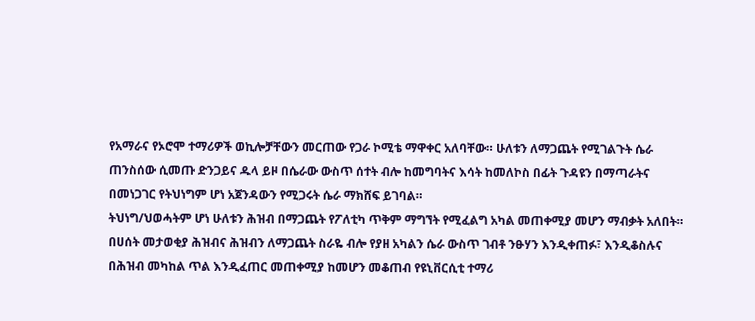የአማራና የኦሮሞ ተማሪዎች ወኪሎቻቸውን መርጠው የጋራ ኮሚቴ ማዋቀር አለባቸው። ሁለቱን ለማጋጨት የሚገልጉት ሴራ ጠንስሰው ሲመጡ ድንጋይና ዱላ ይዞ በሴራው ውስጥ ሰተት ብሎ ከመግባትና እሳት ከመለኮስ በፊት ጉዳዩን በማጣራትና በመነጋገር የትህነግም ሆነ አጀንዳውን የሚጋሩት ሴራ ማክሸፍ ይገባል።
ትህነግ/ህወሓትም ሆነ ሁለቱን ሕዝብ በማጋጨት የፖለቲካ ጥቅም ማግኘት የሚፈልግ አካል መጠቀሚያ መሆን ማብቃት አለበት። በሀሰት መታወቂያ ሕዝብና ሕዝብን ለማጋጨት ስራዬ ብሎ የያዘ አካልን ሴራ ውስጥ ገብቶ ንፁሃን እንዲቀጠፉ፣ እንዲቆስሉና በሕዝብ መካከል ጥል እንዲፈጠር መጠቀሚያ ከመሆን መቆጠብ የዩኒቨርሲቲ ተማሪ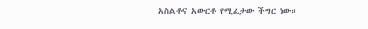አስልቶና አውርቶ የሚፈታው ችግር ነው።